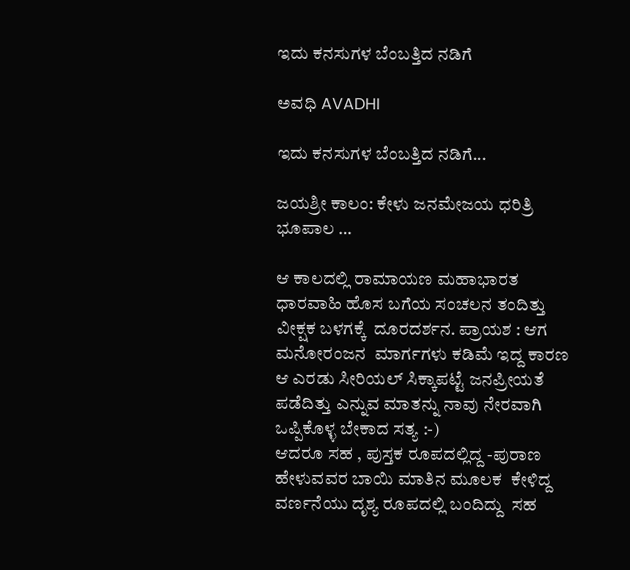ಇದು ಕನಸುಗಳ ಬೆಂಬತ್ತಿದ ನಡಿಗೆ‍

ಅವಧಿ AVADHI

ಇದು ಕನಸುಗಳ ಬೆಂಬತ್ತಿದ ನಡಿಗೆ...

ಜಯಶ್ರೀ ಕಾಲಂ: ಕೇಳು ಜನಮೇಜಯ ಧರಿತ್ರಿ ಭೂಪಾಲ …

ಆ ಕಾಲದಲ್ಲಿ ರಾಮಾಯಣ ಮಹಾಭಾರತ ಧಾರವಾಹಿ ಹೊಸ ಬಗೆಯ ಸಂಚಲನ ತಂದಿತ್ತು ವೀಕ್ಷಕ ಬಳಗಕ್ಕೆ  ದೂರದರ್ಶನ. ಪ್ರಾಯಶ : ಆಗ  ಮನೋರಂಜನ  ಮಾರ್ಗಗಳು ಕಡಿಮೆ ಇದ್ದ ಕಾರಣ ಆ ಎರಡು ಸೀರಿಯಲ್ ಸಿಕ್ಕಾಪಟ್ಟೆ ಜನಪ್ರೀಯತೆ ಪಡೆದಿತ್ತು ಎನ್ನುವ ಮಾತನ್ನು ನಾವು ನೇರವಾಗಿ ಒಪ್ಪಿಕೊಳ್ಳ ಬೇಕಾದ ಸತ್ಯ :-)
ಆದರೂ ಸಹ , ಪುಸ್ತಕ ರೂಪದಲ್ಲಿದ್ದ -ಪುರಾಣ ಹೇಳುವವರ ಬಾಯಿ ಮಾತಿನ ಮೂಲಕ  ಕೇಳಿದ್ದ ವರ್ಣನೆಯು ದೃಶ್ಯ ರೂಪದಲ್ಲಿ ಬಂದಿದ್ದು  ಸಹ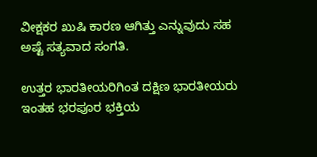ವೀಕ್ಷಕರ ಖುಷಿ ಕಾರಣ ಆಗಿತ್ತು ಎನ್ನುವುದು ಸಹ ಅಷ್ಟೆ ಸತ್ಯವಾದ ಸಂಗತಿ.

ಉತ್ತರ ಭಾರತೀಯರಿಗಿಂತ ದಕ್ಷಿಣ ಭಾರತೀಯರು ಇಂತಹ ಭರಪೂರ ಭಕ್ತಿಯ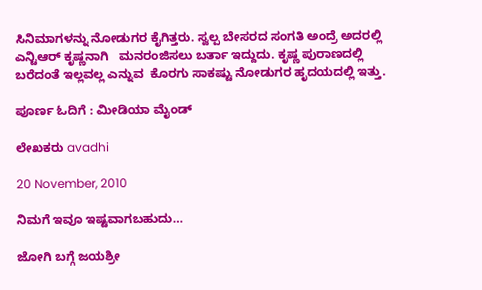ಸಿನಿಮಾಗಳನ್ನು ನೋಡುಗರ ಕೈಗಿತ್ತರು. ಸ್ವಲ್ಪ ಬೇಸರದ ಸಂಗತಿ ಅಂದ್ರೆ ಅದರಲ್ಲಿ ಎನ್ಟಿಆರ್ ಕೃಷ್ಣನಾಗಿ   ಮನರಂಜಿಸಲು ಬರ್ತಾ ಇದ್ದುದು. ಕೃಷ್ಣ ಪುರಾಣದಲ್ಲಿ ಬರೆದಂತೆ ಇಲ್ಲವಲ್ಲ ಎನ್ನುವ  ಕೊರಗು ಸಾಕಷ್ಟು ನೋಡುಗರ ಹೃದಯದಲ್ಲಿ ಇತ್ತು.

ಪೂರ್ಣ ಓದಿಗೆ : ಮೀಡಿಯಾ ಮೈಂಡ್

ಲೇಖಕರು avadhi

20 November, 2010

ನಿಮಗೆ ಇವೂ ಇಷ್ಟವಾಗಬಹುದು…

ಜೋಗಿ ಬಗ್ಗೆ ಜಯಶ್ರೀ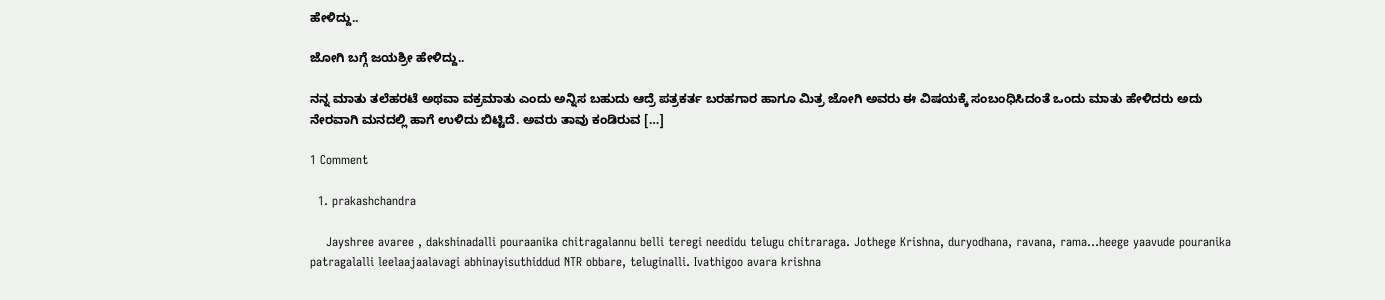ಹೇಳಿದ್ದು..

ಜೋಗಿ ಬಗ್ಗೆ ಜಯಶ್ರೀ ಹೇಳಿದ್ದು..

ನನ್ನ ಮಾತು ತಲೆಹರಟೆ ಅಥವಾ ವಕ್ರಮಾತು ಎಂದು ಅನ್ನಿಸ ಬಹುದು ಆದ್ರೆ ಪತ್ರಕರ್ತ ಬರಹಗಾರ ಹಾಗೂ ಮಿತ್ರ ಜೋಗಿ ಅವರು ಈ ವಿಷಯಕ್ಕೆ ಸಂಬಂಧಿಸಿದಂತೆ ಒಂದು ಮಾತು ಹೇಳಿದರು ಅದು ನೇರವಾಗಿ ಮನದಲ್ಲಿ ಹಾಗೆ ಉಳಿದು ಬಿಟ್ಟಿದೆ. ಅವರು ತಾವು ಕಂಡಿರುವ […]

1 Comment

  1. prakashchandra

    Jayshree avaree , dakshinadalli pouraanika chitragalannu belli teregi needidu telugu chitraraga. Jothege Krishna, duryodhana, ravana, rama…heege yaavude pouranika patragalalli leelaajaalavagi abhinayisuthiddud NTR obbare, teluginalli. Ivathigoo avara krishna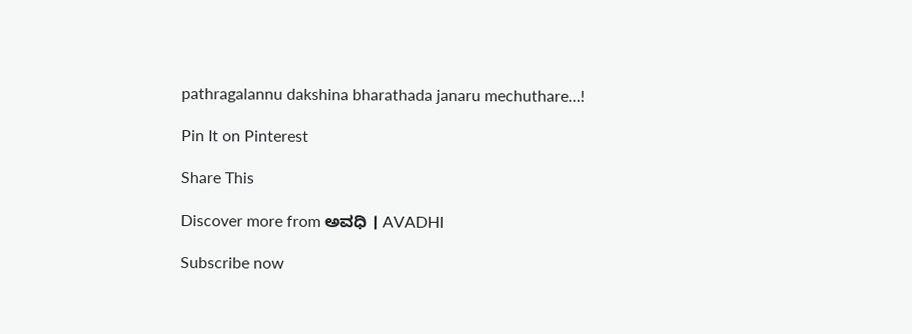pathragalannu dakshina bharathada janaru mechuthare…!

Pin It on Pinterest

Share This

Discover more from ಅವಧಿ । AVADHI

Subscribe now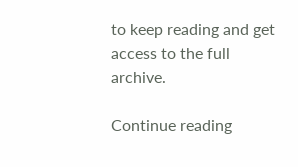to keep reading and get access to the full archive.

Continue reading